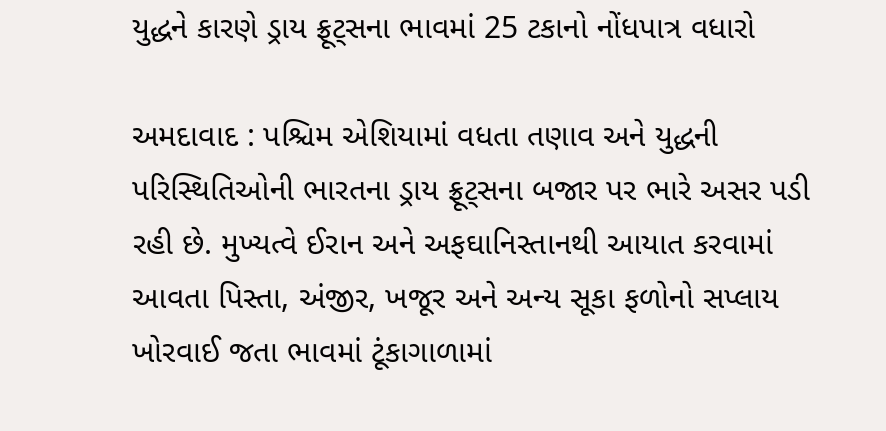યુદ્ધને કારણે ડ્રાય ફ્રૂટ્સના ભાવમાં 25 ટકાનો નોંધપાત્ર વધારો

અમદાવાદ : પશ્ચિમ એશિયામાં વધતા તણાવ અને યુદ્ધની પરિસ્થિતિઓની ભારતના ડ્રાય ફ્રૂટ્સના બજાર પર ભારે અસર પડી રહી છે. મુખ્યત્વે ઈરાન અને અફઘાનિસ્તાનથી આયાત કરવામાં આવતા પિસ્તા, અંજીર, ખજૂર અને અન્ય સૂકા ફળોનો સપ્લાય ખોરવાઈ જતા ભાવમાં ટૂંકાગાળામાં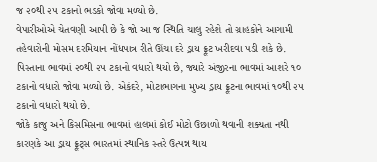જ ૨૦થી ૨૫ ટકાનો ભડકો જોવા મળ્યો છે.
વેપારીઓએ ચેતવણી આપી છે કે જો આ જ સ્થિતિ ચાલુ રહેશે તો ગ્રાહકોને આગામી તહેવારોની મોસમ દરમિયાન નોંધપાત્ર રીતે ઊંચા દરે ડ્રાય ફ્રૂટ ખરીદવા પડી શકે છે. પિસ્તાના ભાવમાં ૨૦થી ૨૫ ટકાનો વધારો થયો છે, જ્યારે અંજીરના ભાવમાં આશરે ૧૦ ટકાનો વધારો જોવા મળ્યો છે. એકંદરે, મોટાભાગના મુખ્ય ડ્રાય ફ્રૂટના ભાવમાં ૧૦થી ૨૫ ટકાનો વધારો થયો છે.
જોકે કાજુ અને કિસમિસના ભાવમાં હાલમાં કોઈ મોટો ઉછાળો થવાની શક્યતા નથી કારણકે આ ડ્રાય ફ્રૂટ્સ ભારતમાં સ્થાનિક સ્તરે ઉત્પન્ન થાય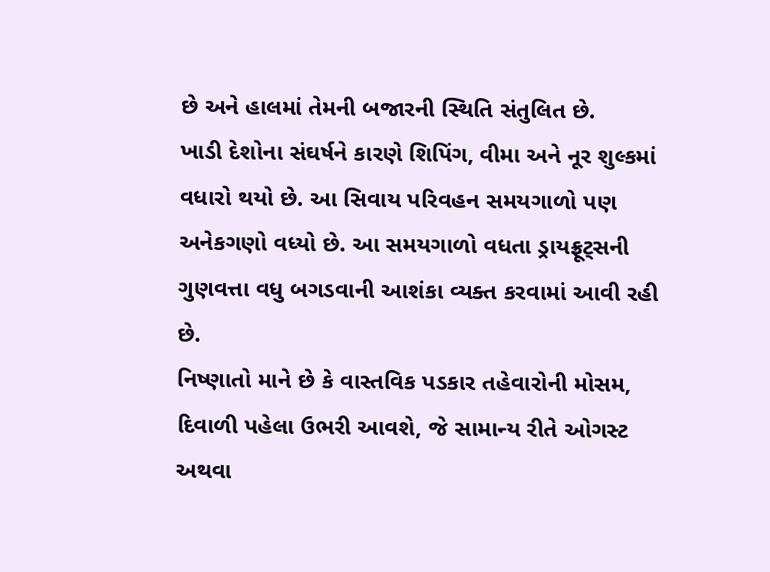છે અને હાલમાં તેમની બજારની સ્થિતિ સંતુલિત છે.
ખાડી દેશોના સંઘર્ષને કારણે શિપિંગ, વીમા અને નૂર શુલ્કમાં વધારો થયો છે. આ સિવાય પરિવહન સમયગાળો પણ અનેકગણો વધ્યો છે. આ સમયગાળો વધતા ડ્રાયફ્રૂટ્સની ગુણવત્તા વધુ બગડવાની આશંકા વ્યક્ત કરવામાં આવી રહી છે.
નિષ્ણાતો માને છે કે વાસ્તવિક પડકાર તહેવારોની મોસમ, દિવાળી પહેલા ઉભરી આવશે, જે સામાન્ય રીતે ઓગસ્ટ અથવા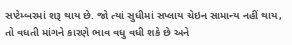સપ્ટેમ્બરમાં શરૂ થાય છે. જો ત્યાં સુધીમાં સપ્લાય ચેઇન સામાન્ય નહીં થાય, તો વધતી માંગને કારણે ભાવ વધુ વધી શકે છે અને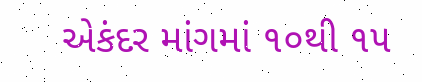એકંદર માંગમાં ૧૦થી ૧૫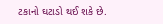ટકાનો ઘટાડો થઈ શકે છે.